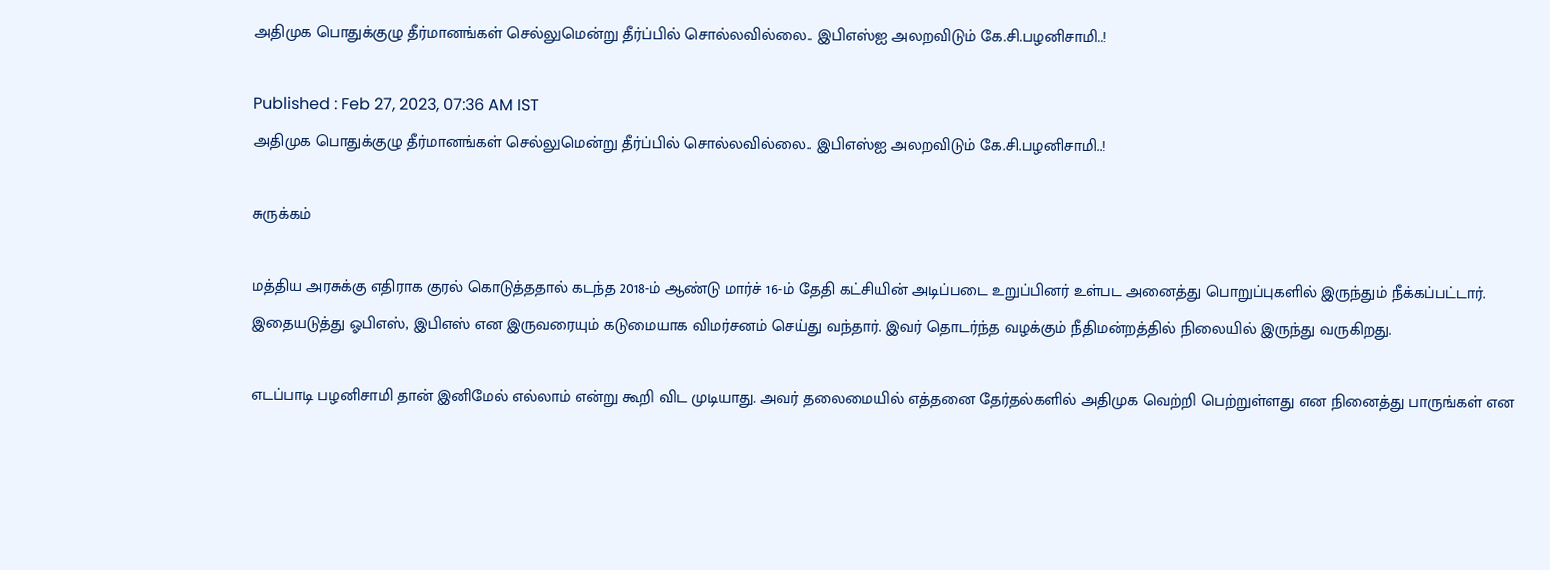அதிமுக பொதுக்குழு தீர்மானங்கள் செல்லுமென்று தீர்ப்பில் சொல்லவில்லை.. இபிஎஸ்ஐ அலறவிடும் கே.சி.பழனிசாமி..!

Published : Feb 27, 2023, 07:36 AM IST
அதிமுக பொதுக்குழு தீர்மானங்கள் செல்லுமென்று தீர்ப்பில் சொல்லவில்லை.. இபிஎஸ்ஐ அலறவிடும் கே.சி.பழனிசாமி..!

சுருக்கம்

மத்திய அரசுக்கு எதிராக குரல் கொடுத்ததால் கடந்த 2018-ம் ஆண்டு மார்ச் 16-ம் தேதி கட்சியின் அடிப்படை உறுப்பினர் உள்பட அனைத்து பொறுப்புகளில் இருந்தும் நீக்கப்பட்டார். இதையடுத்து ஓபிஎஸ், இபிஎஸ் என இருவரையும் கடுமையாக விமர்சனம் செய்து வந்தார். இவர் தொடர்ந்த வழக்கும் நீதிமன்றத்தில் நிலையில் இருந்து வருகிறது.

எடப்பாடி பழனிசாமி தான் இனிமேல் எல்லாம் என்று கூறி விட முடியாது. அவர் தலைமையில் எத்தனை தேர்தல்களில் அதிமுக வெற்றி பெற்றுள்ளது என நினைத்து பாருங்கள் என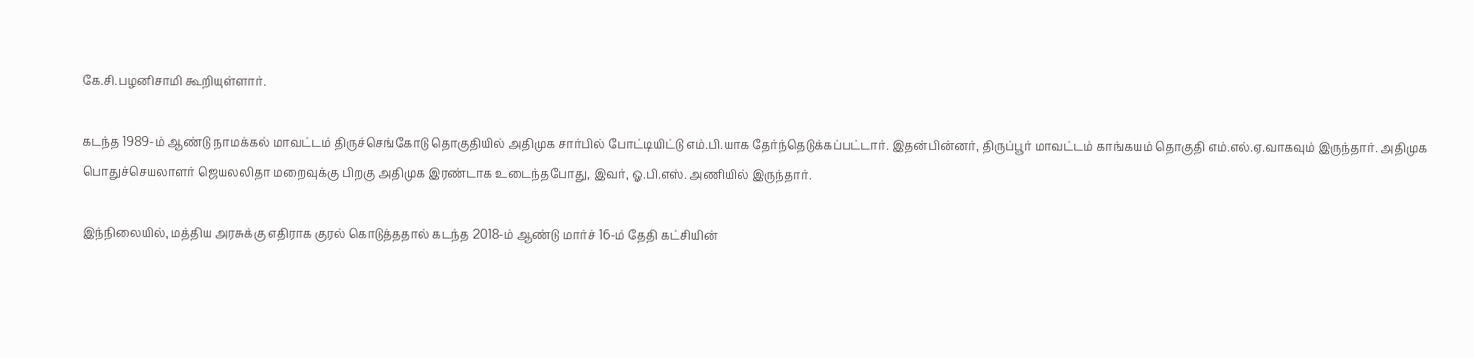கே.சி.பழனிசாமி கூறியுள்ளார்.

கடந்த 1989-ம் ஆண்டு நாமக்கல் மாவட்டம் திருச்செங்கோடு தொகுதியில் அதிமுக சார்பில் போட்டியிட்டு எம்.பி.யாக தேர்ந்தெடுக்கப்பட்டார். இதன்பின்னர், திருப்பூர் மாவட்டம் காங்கயம் தொகுதி எம்.எல்.ஏ.வாகவும் இருந்தார். அதிமுக பொதுச்செயலாளர் ஜெயலலிதா மறைவுக்கு பிறகு அதிமுக இரண்டாக உடைந்தபோது, இவர், ஓ.பி.எஸ். அணியில் இருந்தார்.

இந்நிலையில், மத்திய அரசுக்கு எதிராக குரல் கொடுத்ததால் கடந்த 2018-ம் ஆண்டு மார்ச் 16-ம் தேதி கட்சியின்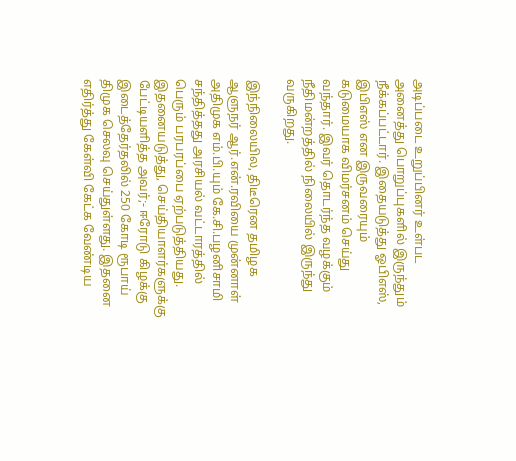அடிப்படை உறுப்பினர் உள்பட அனைத்து பொறுப்புகளில் இருந்தும் நீக்கப்பட்டார். இதையடுத்து ஓபிஎஸ், இபிஎஸ் என இருவரையும் கடுமையாக விமர்சனம் செய்து வந்தார். இவர் தொடர்ந்த வழக்கும் நீதிமன்றத்தில் நிலையில் இருந்து வருகிறது.

இந்நிலையில, திடீரென தமிழக ஆளுநர் ஆர்.என்.ரவியை முன்னாள் அதிமுக எம்.பி.யும் கே.சி.பழனிசாமி சந்தித்தது அரசியல் வட்டாரத்தில் பெரும் பரபரப்பை ஏற்படுத்தியது. இதனையடுத்து, செய்தியாளர்களுக்கு பேட்டியளித்த அவர்;- ஈரோடு கிழக்கு இடைத்தேர்தலில் 250 கோடி ரூபாய் திமுக செலவு செய்துள்ளது. இதனை எதிர்த்து கேள்வி கேட்க வேண்டிய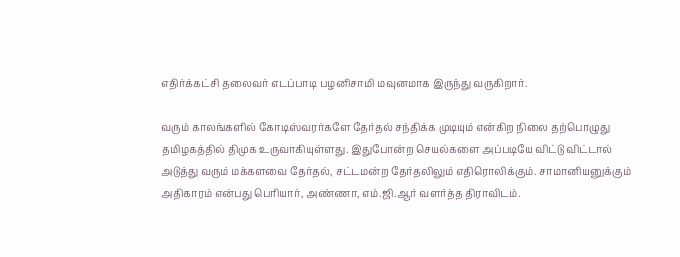எதிர்க்கட்சி தலைவர் எடப்பாடி பழனிசாமி மவுனமாக இருந்து வருகிறார்.

வரும் காலங்களில் கோடிஸ்வரர்களே தேர்தல் சந்திக்க முடியும் என்கிற நிலை தற்பொழுது தமிழகத்தில் திமுக உருவாகியுள்ளது. இதுபோன்ற செயல்களை அப்படியே விட்டு விட்டால் அடுத்து வரும் மக்களவை தேர்தல், சட்டமன்ற தேர்தலிலும் எதிரொலிக்கும். சாமானியனுக்கும் அதிகாரம் என்பது பெரியார், அண்ணா, எம்.ஜி.ஆர் வளர்த்த திராவிடம்.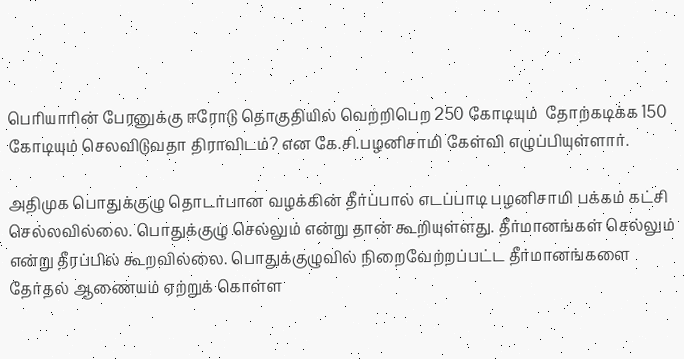பெரியாரின் பேரனுக்கு ஈரோடு தொகுதியில் வெற்றிபெற 250 கோடியும்  தோற்கடிக்க 150 கோடியும் செலவிடுவதா திராவிடம்? என கே.சி.பழனிசாமி கேள்வி எழுப்பியுள்ளார்.

அதிமுக பொதுக்குழு தொடர்பான வழக்கின் தீர்ப்பால் எடப்பாடி பழனிசாமி பக்கம் கட்சி செல்லவில்லை. பொதுக்குழு செல்லும் என்று தான் கூறியுள்ளது. தீர்மானங்கள் செல்லும் என்று தீரப்பில் கூறவில்லை. பொதுக்குழுவில் நிறைவேற்றப்பட்ட தீர்மானங்களை தேர்தல் ஆணையம் ஏற்றுக் கொள்ள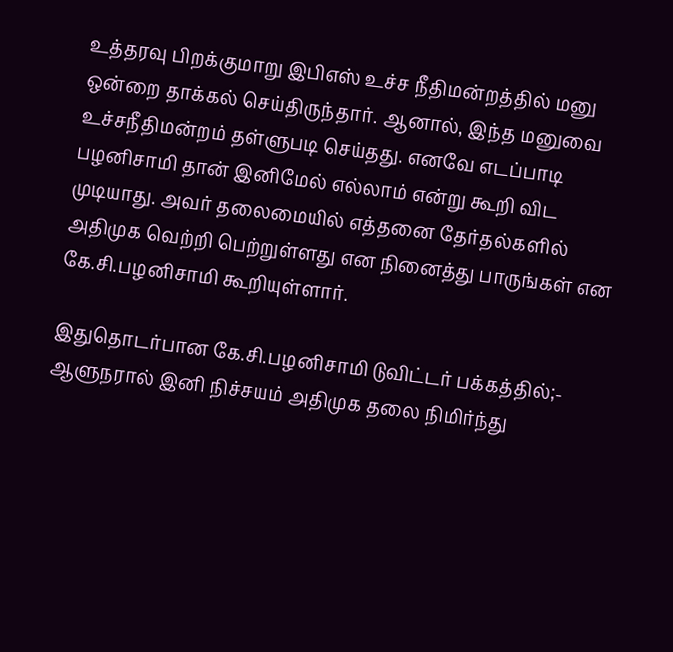உத்தரவு பிறக்குமாறு இபிஎஸ் உச்ச நீதிமன்றத்தில் மனு ஒன்றை தாக்கல் செய்திருந்தார். ஆனால், இந்த மனுவை உச்சநீதிமன்றம் தள்ளுபடி செய்தது. எனவே எடப்பாடி பழனிசாமி தான் இனிமேல் எல்லாம் என்று கூறி விட முடியாது. அவர் தலைமையில் எத்தனை தேர்தல்களில் அதிமுக வெற்றி பெற்றுள்ளது என நினைத்து பாருங்கள் என கே.சி.பழனிசாமி கூறியுள்ளார்.

இதுதொடர்பான கே.சி.பழனிசாமி டுவிட்டர் பக்கத்தில்;- ஆளுநரால் இனி நிச்சயம் அதிமுக தலை நிமிர்ந்து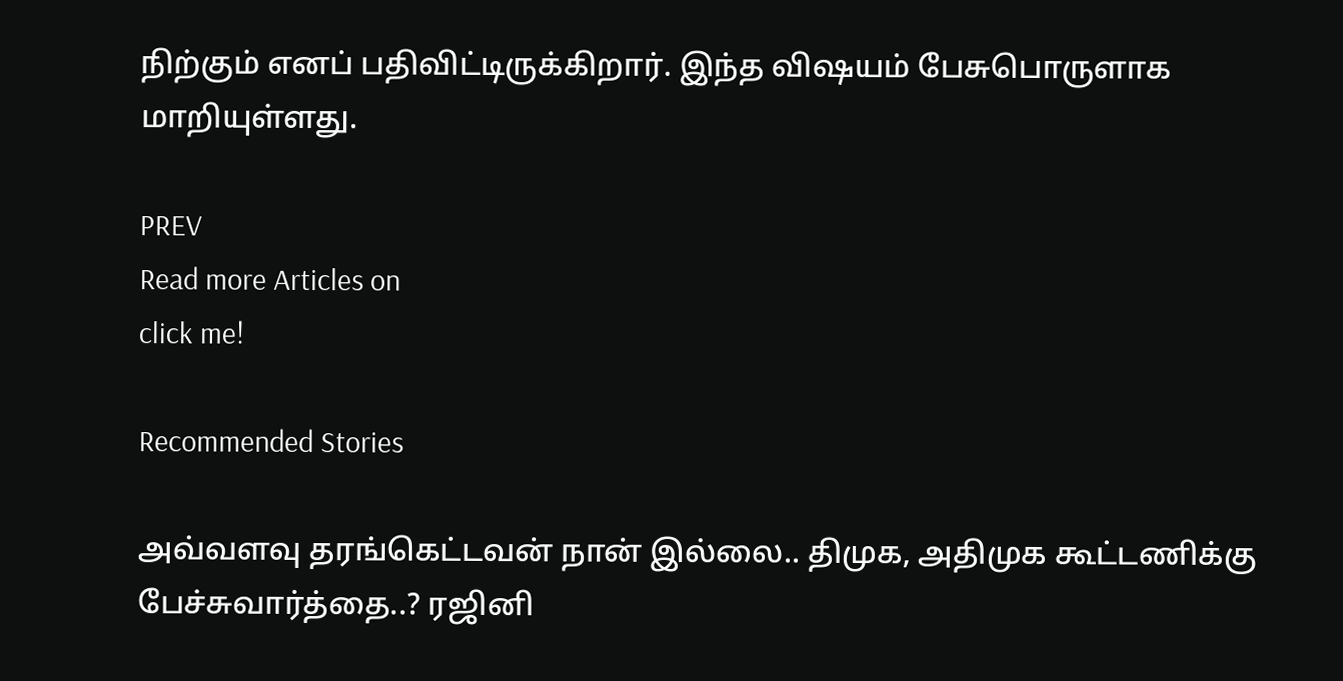நிற்கும் எனப் பதிவிட்டிருக்கிறார். இந்த விஷயம் பேசுபொருளாக மாறியுள்ளது.

PREV
Read more Articles on
click me!

Recommended Stories

அவ்வளவு தரங்கெட்டவன் நான் இல்லை.. திமுக, அதிமுக கூட்டணிக்கு பேச்சுவார்த்தை..? ரஜினி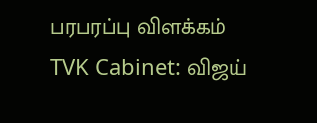பரபரப்பு விளக்கம்
TVK Cabinet: விஜய்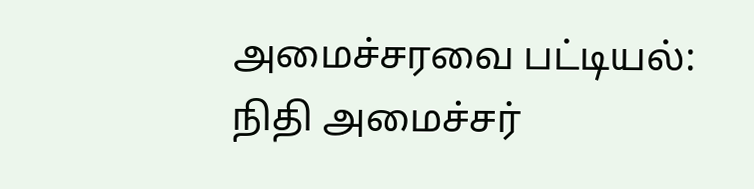அமைச்சரவை பட்டியல்: நிதி அமைச்சர்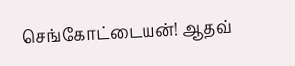செங்கோட்டையன்! ஆதவ்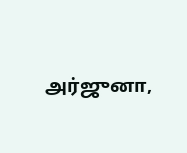அர்ஜுனா,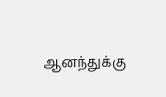ஆனந்துக்கு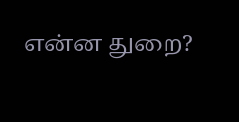என்ன துறை?